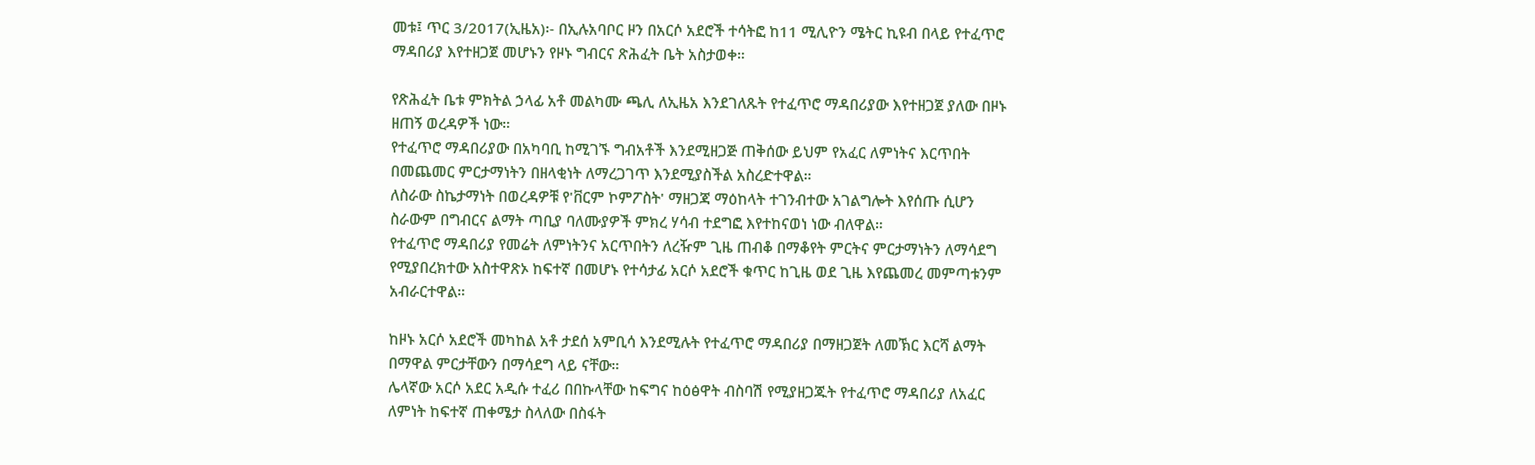መቱ፤ ጥር 3/2017(ኢዜአ)፡- በኢሉአባቦር ዞን በአርሶ አደሮች ተሳትፎ ከ11 ሚሊዮን ሜትር ኪዩብ በላይ የተፈጥሮ ማዳበሪያ እየተዘጋጀ መሆኑን የዞኑ ግብርና ጽሕፈት ቤት አስታወቀ።

የጽሕፈት ቤቱ ምክትል ኃላፊ አቶ መልካሙ ጫሊ ለኢዜአ እንደገለጹት የተፈጥሮ ማዳበሪያው እየተዘጋጀ ያለው በዞኑ ዘጠኝ ወረዳዎች ነው።
የተፈጥሮ ማዳበሪያው በአካባቢ ከሚገኙ ግብአቶች እንደሚዘጋጅ ጠቅሰው ይህም የአፈር ለምነትና እርጥበት በመጨመር ምርታማነትን በዘላቂነት ለማረጋገጥ እንደሚያስችል አስረድተዋል።
ለስራው ስኬታማነት በወረዳዎቹ የ'ቨርም ኮምፖስት' ማዘጋጃ ማዕከላት ተገንብተው አገልግሎት እየሰጡ ሲሆን ስራውም በግብርና ልማት ጣቢያ ባለሙያዎች ምክረ ሃሳብ ተደግፎ እየተከናወነ ነው ብለዋል።
የተፈጥሮ ማዳበሪያ የመሬት ለምነትንና አርጥበትን ለረዥም ጊዜ ጠብቆ በማቆየት ምርትና ምርታማነትን ለማሳደግ የሚያበረክተው አስተዋጽኦ ከፍተኛ በመሆኑ የተሳታፊ አርሶ አደሮች ቁጥር ከጊዜ ወደ ጊዜ እየጨመረ መምጣቱንም አብራርተዋል።

ከዞኑ አርሶ አደሮች መካከል አቶ ታደሰ አምቢሳ እንደሚሉት የተፈጥሮ ማዳበሪያ በማዘጋጀት ለመኽር እርሻ ልማት በማዋል ምርታቸውን በማሳደግ ላይ ናቸው።
ሌላኛው አርሶ አደር አዲሱ ተፈሪ በበኩላቸው ከፍግና ከዕፅዋት ብስባሽ የሚያዘጋጁት የተፈጥሮ ማዳበሪያ ለአፈር ለምነት ከፍተኛ ጠቀሜታ ስላለው በስፋት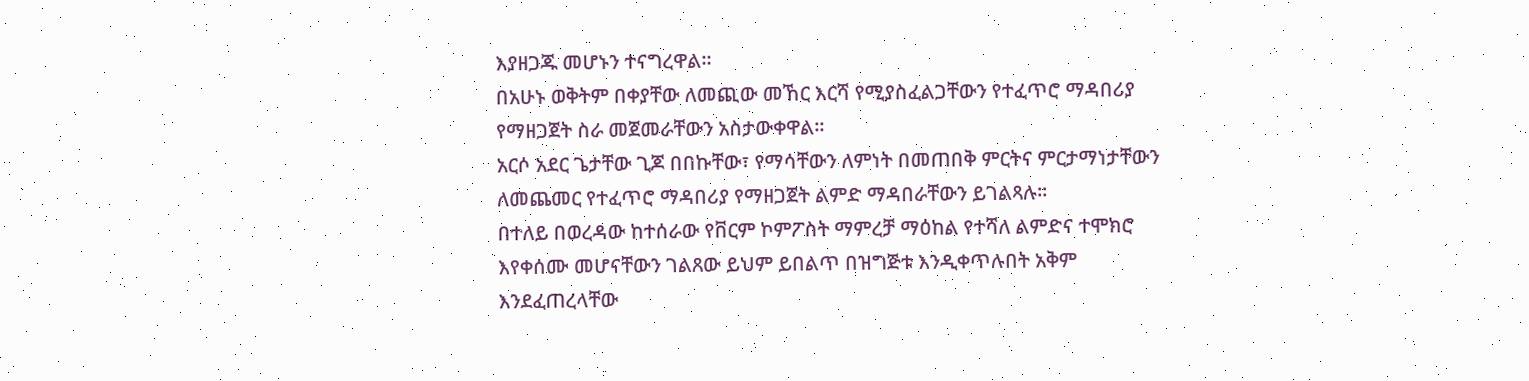እያዘጋጁ መሆኑን ተናግረዋል።
በአሁኑ ወቅትም በቀያቸው ለመጪው መኸር እርሻ የሚያስፈልጋቸውን የተፈጥሮ ማዳበሪያ የማዘጋጀት ስራ መጀመራቸውን አስታውቀዋል።
አርሶ አደር ጌታቸው ጊጆ በበኩቸው፣ የማሳቸውን ለምነት በመጠበቅ ምርትና ምርታማነታቸውን ለመጨመር የተፈጥሮ ማዳበሪያ የማዘጋጀት ልምድ ማዳበራቸውን ይገልጻሉ።
በተለይ በወረዳው ከተሰራው የቨርም ኮምፖስት ማምረቻ ማዕከል የተሻለ ልምድና ተሞክሮ እየቀሰሙ መሆናቸውን ገልጸው ይህም ይበልጥ በዝግጅቱ እንዲቀጥሉበት አቅም እንደፈጠረላቸው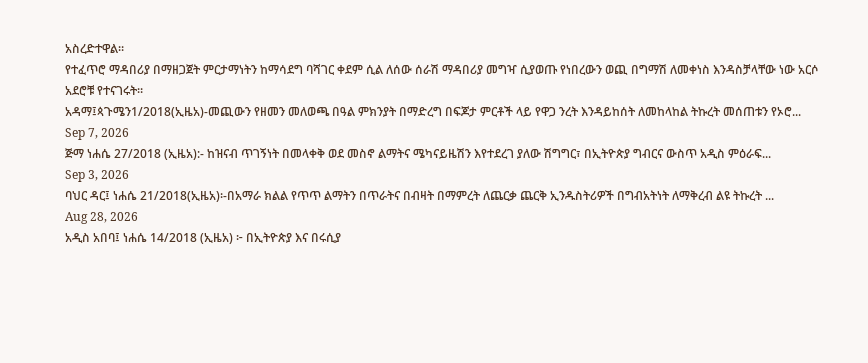አስረድተዋል።
የተፈጥሮ ማዳበሪያ በማዘጋጀት ምርታማነትን ከማሳደግ ባሻገር ቀደም ሲል ለሰው ሰራሽ ማዳበሪያ መግዣ ሲያወጡ የነበረውን ወጪ በግማሽ ለመቀነስ እንዳስቻላቸው ነው አርሶ አደሮቹ የተናገሩት።
አዳማ፤ጳጉሜን1/2018(ኢዜአ)-መጪውን የዘመን መለወጫ በዓል ምክንያት በማድረግ በፍጆታ ምርቶች ላይ የዋጋ ንረት እንዳይከሰት ለመከላከል ትኩረት መሰጠቱን የኦሮ...
Sep 7, 2026
ጅማ ነሐሴ 27/2018 (ኢዜአ):- ከዝናብ ጥገኝነት በመላቀቅ ወደ መስኖ ልማትና ሜካናይዜሽን እየተደረገ ያለው ሽግግር፣ በኢትዮጵያ ግብርና ውስጥ አዲስ ምዕራፍ...
Sep 3, 2026
ባህር ዳር፤ ነሐሴ 21/2018(ኢዜአ)፡-በአማራ ክልል የጥጥ ልማትን በጥራትና በብዛት በማምረት ለጨርቃ ጨርቅ ኢንዱስትሪዎች በግብአትነት ለማቅረብ ልዩ ትኩረት ...
Aug 28, 2026
አዲስ አበባ፤ ነሐሴ 14/2018 (ኢዜአ) ፦ በኢትዮጵያ እና በሩሲያ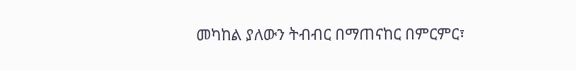መካከል ያለውን ትብብር በማጠናከር በምርምር፣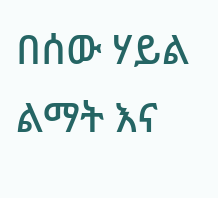በሰው ሃይል ልማት እና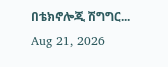በቴክኖሎጂ ሽግግር...
Aug 21, 2026